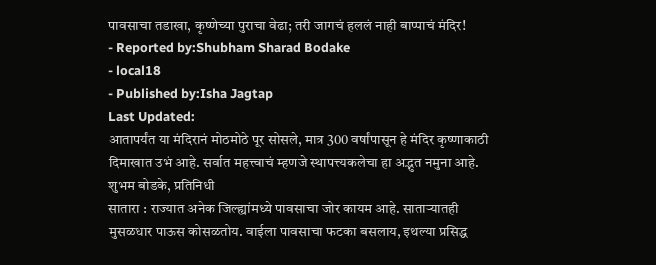पावसाचा तडाखा, कृष्णेच्या पुराचा वेढा; तरी जागचं हललं नाही बाप्पाचं मंदिर!
- Reported by:Shubham Sharad Bodake
- local18
- Published by:Isha Jagtap
Last Updated:
आतापर्यंत या मंदिरानं मोठमोठे पूर सोसले, मात्र 300 वर्षांपासून हे मंदिर कृष्णाकाठी दिमाखात उभं आहे. सर्वात महत्त्वाचं म्हणजे स्थापत्त्यकलेचा हा अद्भुत नमुना आहे.
शुभम बोडके, प्रतिनिधी
सातारा : राज्यात अनेक जिल्ह्यांमध्ये पावसाचा जोर कायम आहे. साताऱ्यातही मुसळधार पाऊस कोसळतोय. वाईला पावसाचा फटका बसलाय, इथल्या प्रसिद्ध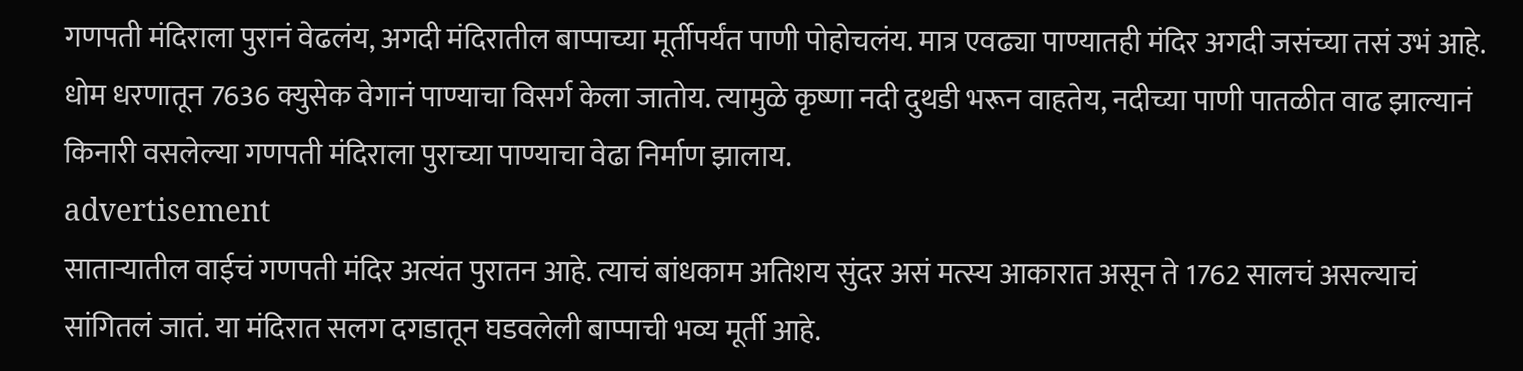गणपती मंदिराला पुरानं वेढलंय, अगदी मंदिरातील बाप्पाच्या मूर्तीपर्यंत पाणी पोहोचलंय. मात्र एवढ्या पाण्यातही मंदिर अगदी जसंच्या तसं उभं आहे.
धोम धरणातून 7636 क्युसेक वेगानं पाण्याचा विसर्ग केला जातोय. त्यामुळे कृष्णा नदी दुथडी भरून वाहतेय, नदीच्या पाणी पातळीत वाढ झाल्यानं किनारी वसलेल्या गणपती मंदिराला पुराच्या पाण्याचा वेढा निर्माण झालाय.
advertisement
साताऱ्यातील वाईचं गणपती मंदिर अत्यंत पुरातन आहे. त्याचं बांधकाम अतिशय सुंदर असं मत्स्य आकारात असून ते 1762 सालचं असल्याचं सांगितलं जातं. या मंदिरात सलग दगडातून घडवलेली बाप्पाची भव्य मूर्ती आहे.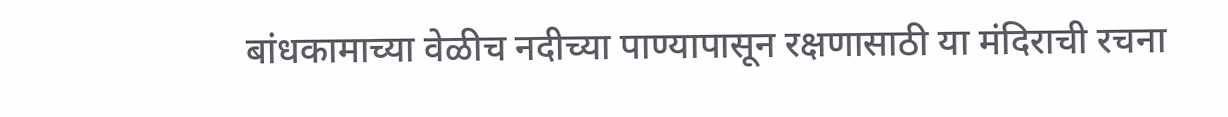बांधकामाच्या वेळीच नदीच्या पाण्यापासून रक्षणासाठी या मंदिराची रचना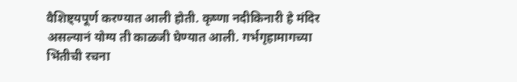वैशिष्ट्यपूर्ण करण्यात आली होती. कृष्णा नदीकिनारी हे मंदिर असल्यानं योग्य ती काळजी घेण्यात आली. गर्भगृहामागच्या भिंतीची रचना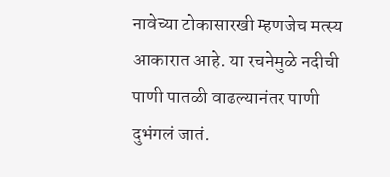नावेच्या टोकासारखी म्हणजेच मत्स्य आकारात आहे. या रचनेमुळे नदीची पाणी पातळी वाढल्यानंतर पाणी दुभंगलं जातं.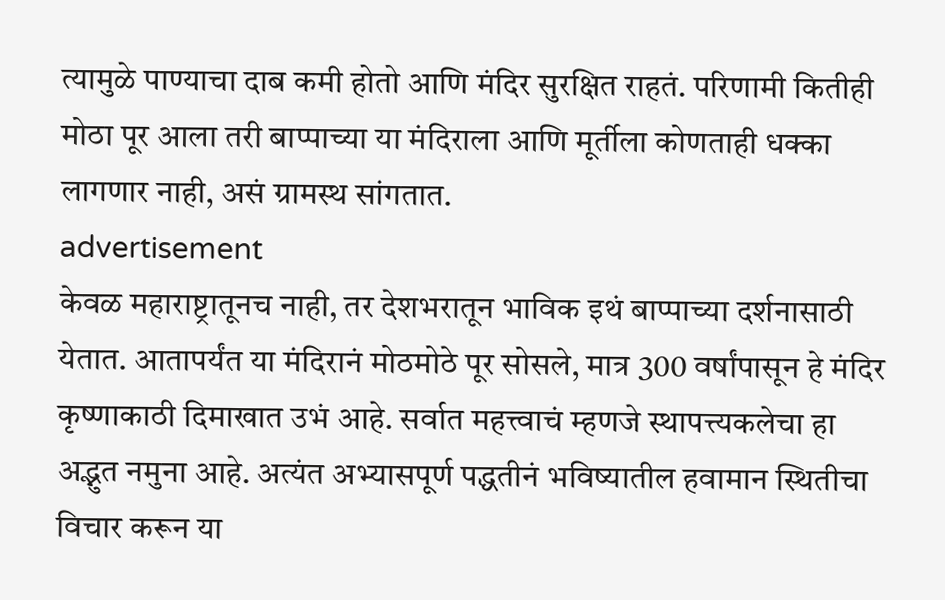त्यामुळे पाण्याचा दाब कमी होतो आणि मंदिर सुरक्षित राहतं. परिणामी कितीही मोठा पूर आला तरी बाप्पाच्या या मंदिराला आणि मूर्तीला कोणताही धक्का लागणार नाही, असं ग्रामस्थ सांगतात.
advertisement
केवळ महाराष्ट्रातूनच नाही, तर देशभरातून भाविक इथं बाप्पाच्या दर्शनासाठी येतात. आतापर्यंत या मंदिरानं मोठमोठे पूर सोसले, मात्र 300 वर्षांपासून हे मंदिर कृष्णाकाठी दिमाखात उभं आहे. सर्वात महत्त्वाचं म्हणजे स्थापत्त्यकलेचा हा अद्भुत नमुना आहे. अत्यंत अभ्यासपूर्ण पद्धतीनं भविष्यातील हवामान स्थितीचा विचार करून या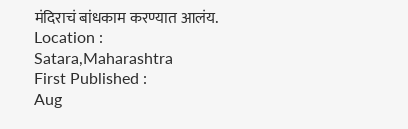मंदिराचं बांधकाम करण्यात आलंय.
Location :
Satara,Maharashtra
First Published :
Aug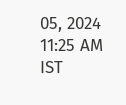05, 2024 11:25 AM IST